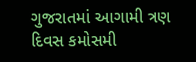ગુજરાતમાં આગામી ત્રણ દિવસ કમોસમી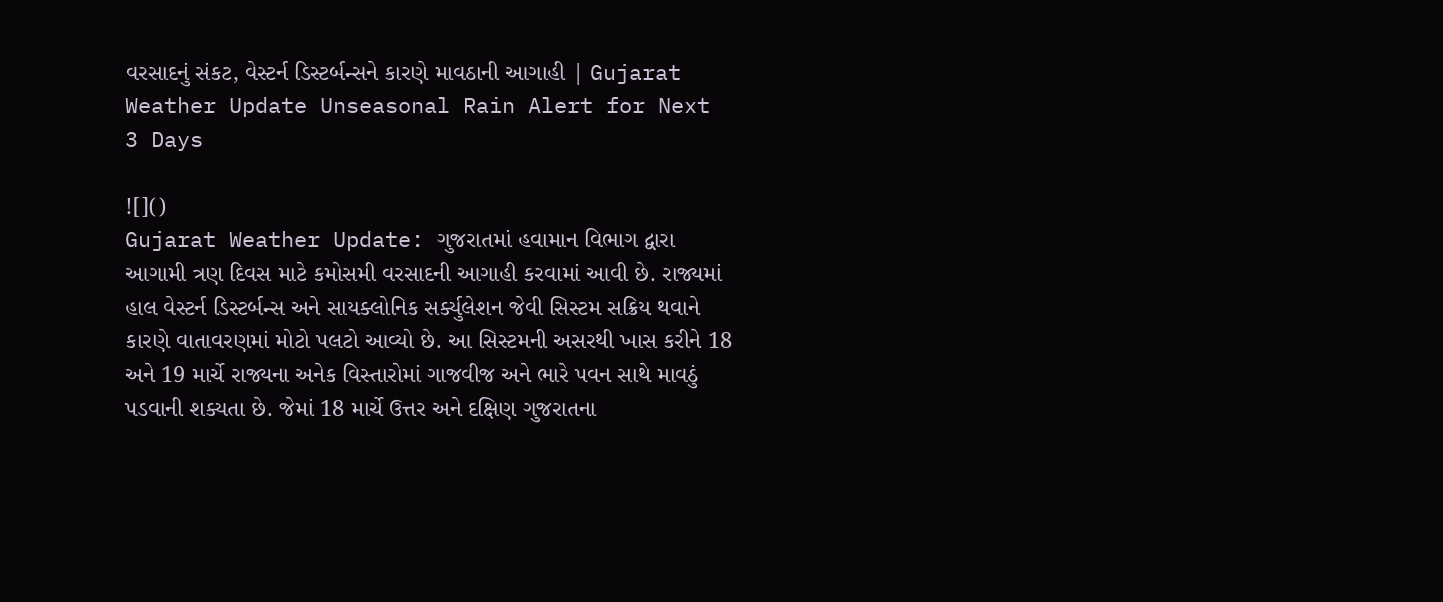વરસાદનું સંકટ, વેસ્ટર્ન ડિસ્ટર્બન્સને કારણે માવઠાની આગાહી | Gujarat Weather Update Unseasonal Rain Alert for Next 3 Days

![]()
Gujarat Weather Update: ગુજરાતમાં હવામાન વિભાગ દ્વારા આગામી ત્રણ દિવસ માટે કમોસમી વરસાદની આગાહી કરવામાં આવી છે. રાજ્યમાં હાલ વેસ્ટર્ન ડિસ્ટર્બન્સ અને સાયક્લોનિક સર્ક્યુલેશન જેવી સિસ્ટમ સક્રિય થવાને કારણે વાતાવરણમાં મોટો પલટો આવ્યો છે. આ સિસ્ટમની અસરથી ખાસ કરીને 18 અને 19 માર્ચે રાજ્યના અનેક વિસ્તારોમાં ગાજવીજ અને ભારે પવન સાથે માવઠું પડવાની શક્યતા છે. જેમાં 18 માર્ચે ઉત્તર અને દક્ષિણ ગુજરાતના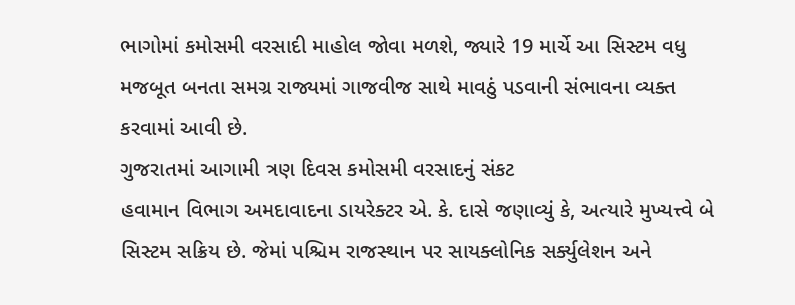ભાગોમાં કમોસમી વરસાદી માહોલ જોવા મળશે, જ્યારે 19 માર્ચે આ સિસ્ટમ વધુ મજબૂત બનતા સમગ્ર રાજ્યમાં ગાજવીજ સાથે માવઠું પડવાની સંભાવના વ્યક્ત કરવામાં આવી છે.
ગુજરાતમાં આગામી ત્રણ દિવસ કમોસમી વરસાદનું સંકટ
હવામાન વિભાગ અમદાવાદના ડાયરેક્ટર એ. કે. દાસે જણાવ્યું કે, અત્યારે મુખ્યત્ત્વે બે સિસ્ટમ સક્રિય છે. જેમાં પશ્ચિમ રાજસ્થાન પર સાયક્લોનિક સર્ક્યુલેશન અને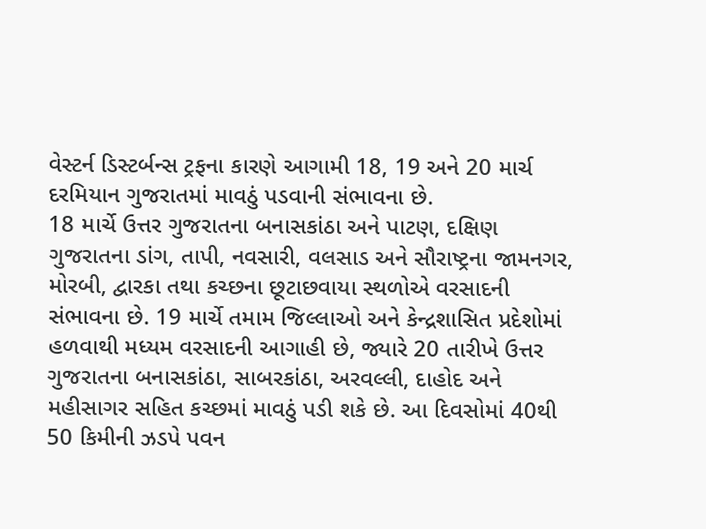વેસ્ટર્ન ડિસ્ટર્બન્સ ટ્રફના કારણે આગામી 18, 19 અને 20 માર્ચ દરમિયાન ગુજરાતમાં માવઠું પડવાની સંભાવના છે.
18 માર્ચે ઉત્તર ગુજરાતના બનાસકાંઠા અને પાટણ, દક્ષિણ ગુજરાતના ડાંગ, તાપી, નવસારી, વલસાડ અને સૌરાષ્ટ્રના જામનગર, મોરબી, દ્વારકા તથા કચ્છના છૂટાછવાયા સ્થળોએ વરસાદની સંભાવના છે. 19 માર્ચે તમામ જિલ્લાઓ અને કેન્દ્રશાસિત પ્રદેશોમાં હળવાથી મધ્યમ વરસાદની આગાહી છે, જ્યારે 20 તારીખે ઉત્તર ગુજરાતના બનાસકાંઠા, સાબરકાંઠા, અરવલ્લી, દાહોદ અને મહીસાગર સહિત કચ્છમાં માવઠું પડી શકે છે. આ દિવસોમાં 40થી 50 કિમીની ઝડપે પવન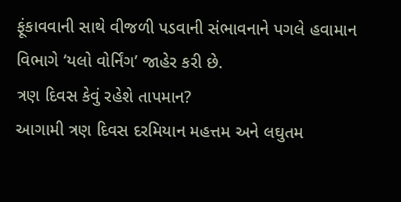ફૂંકાવવાની સાથે વીજળી પડવાની સંભાવનાને પગલે હવામાન વિભાગે ‘યલો વોર્નિંગ’ જાહેર કરી છે.
ત્રણ દિવસ કેવું રહેશે તાપમાન?
આગામી ત્રણ દિવસ દરમિયાન મહત્તમ અને લઘુતમ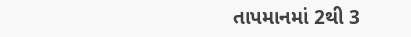તાપમાનમાં 2થી 3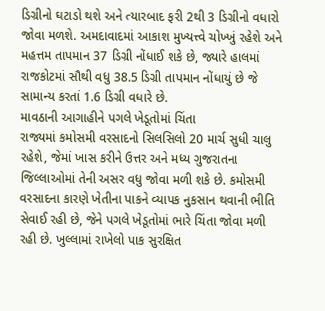ડિગ્રીનો ઘટાડો થશે અને ત્યારબાદ ફરી 2થી 3 ડિગ્રીનો વધારો જોવા મળશે. અમદાવાદમાં આકાશ મુખ્યત્ત્વે ચોખ્ખું રહેશે અને મહત્તમ તાપમાન 37 ડિગ્રી નોંધાઈ શકે છે, જ્યારે હાલમાં રાજકોટમાં સૌથી વધુ 38.5 ડિગ્રી તાપમાન નોંધાયું છે જે સામાન્ય કરતાં 1.6 ડિગ્રી વધારે છે.
માવઠાની આગાહીને પગલે ખેડૂતોમાં ચિંતા
રાજ્યમાં કમોસમી વરસાદનો સિલસિલો 20 માર્ચ સુધી ચાલુ રહેશે, જેમાં ખાસ કરીને ઉત્તર અને મધ્ય ગુજરાતના જિલ્લાઓમાં તેની અસર વધુ જોવા મળી શકે છે. કમોસમી વરસાદના કારણે ખેતીના પાકને વ્યાપક નુકસાન થવાની ભીતિ સેવાઈ રહી છે, જેને પગલે ખેડૂતોમાં ભારે ચિંતા જોવા મળી રહી છે. ખુલ્લામાં રાખેલો પાક સુરક્ષિત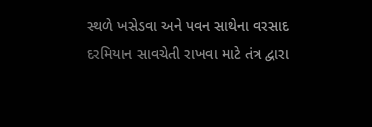સ્થળે ખસેડવા અને પવન સાથેના વરસાદ દરમિયાન સાવચેતી રાખવા માટે તંત્ર દ્વારા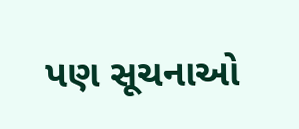પણ સૂચનાઓ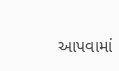આપવામાં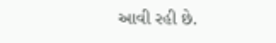આવી રહી છે.